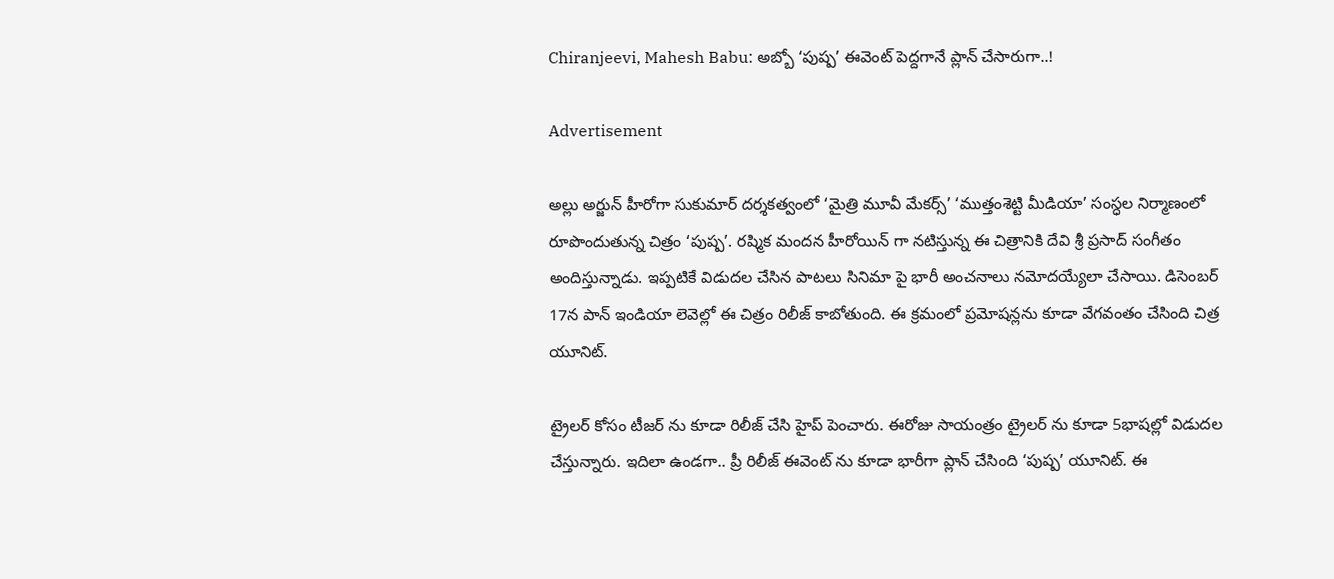Chiranjeevi, Mahesh Babu: అబ్బో ‘పుష్ప’ ఈవెంట్ పెద్దగానే ప్లాన్ చేసారుగా..!

Advertisement

అల్లు అర్జున్ హీరోగా సుకుమార్ దర్శకత్వంలో ‘మైత్రి మూవీ మేకర్స్’ ‘ముత్తంశెట్టి మీడియా’ సంస్ధల నిర్మాణంలో రూపొందుతున్న చిత్రం ‘పుష్ప’. రష్మిక మందన హీరోయిన్ గా నటిస్తున్న ఈ చిత్రానికి దేవి శ్రీ ప్రసాద్ సంగీతం అందిస్తున్నాడు. ఇప్పటికే విడుదల చేసిన పాటలు సినిమా పై భారీ అంచనాలు నమోదయ్యేలా చేసాయి. డిసెంబర్ 17న పాన్ ఇండియా లెవెల్లో ఈ చిత్రం రిలీజ్ కాబోతుంది. ఈ క్రమంలో ప్రమోషన్లను కూడా వేగవంతం చేసింది చిత్ర యూనిట్.

ట్రైలర్ కోసం టీజర్ ను కూడా రిలీజ్ చేసి హైప్ పెంచారు. ఈరోజు సాయంత్రం ట్రైలర్ ను కూడా 5భాషల్లో విడుదల చేస్తున్నారు. ఇదిలా ఉండగా.. ప్రీ రిలీజ్ ఈవెంట్ ను కూడా భారీగా ప్లాన్ చేసింది ‘పుష్ప’ యూనిట్. ఈ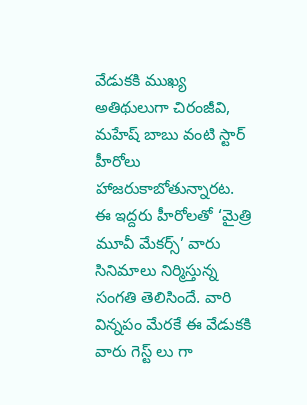వేడుకకి ముఖ్య అతిథులుగా చిరంజీవి, మహేష్ బాబు వంటి స్టార్ హీరోలు హాజరుకాబోతున్నారట. ఈ ఇద్దరు హీరోలతో ‘మైత్రి మూవీ మేకర్స్’ వారు సినిమాలు నిర్మిస్తున్న సంగతి తెలిసిందే. వారి విన్నపం మేరకే ఈ వేడుకకి వారు గెస్ట్ లు గా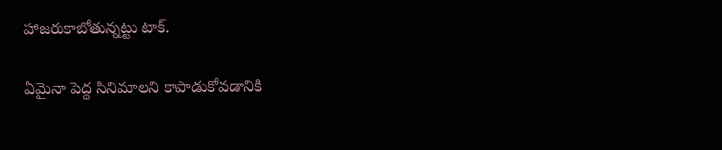హాజరుకాబోతున్నట్టు టాక్.

ఏమైనా పెద్ద సినిమాలని కాపాడుకోవడానికి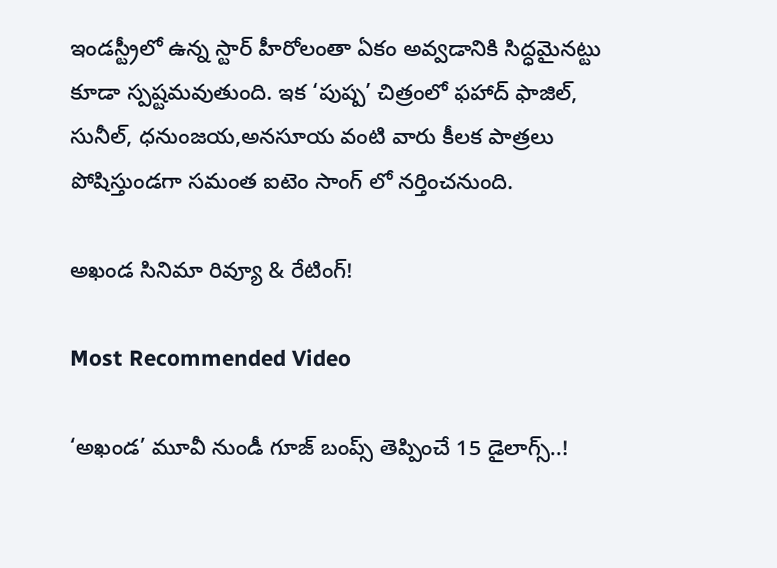ఇండస్ట్రీలో ఉన్న స్టార్ హీరోలంతా ఏకం అవ్వడానికి సిద్ధమైనట్టు కూడా స్పష్టమవుతుంది. ఇక ‘పుష్ప’ చిత్రంలో ఫహాద్ ఫాజిల్, సునీల్, ధనుంజయ,అనసూయ వంటి వారు కీలక పాత్రలు పోషిస్తుండగా సమంత ఐటెం సాంగ్ లో నర్తించనుంది.

అఖండ సినిమా రివ్యూ & రేటింగ్!

Most Recommended Video

‘అఖండ’ మూవీ నుండీ గూజ్ బంప్స్ తెప్పించే 15 డైలాగ్స్..!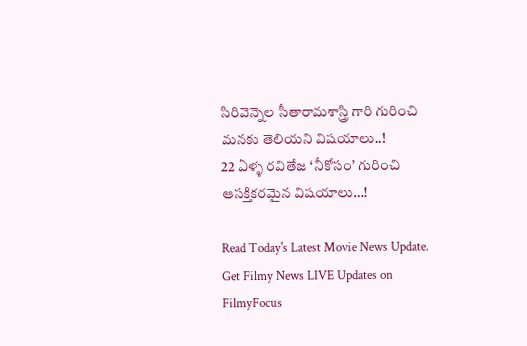సిరివెన్నెల సీతారామశాస్త్రి గారి గురించి మనకు తెలియని విషయాలు..!
22 ఏళ్ళ రవితేజ ‘నీకోసం’ గురించి ఆసక్తికరమైన విషయాలు…!

Read Today's Latest Movie News Update. Get Filmy News LIVE Updates on FilmyFocus